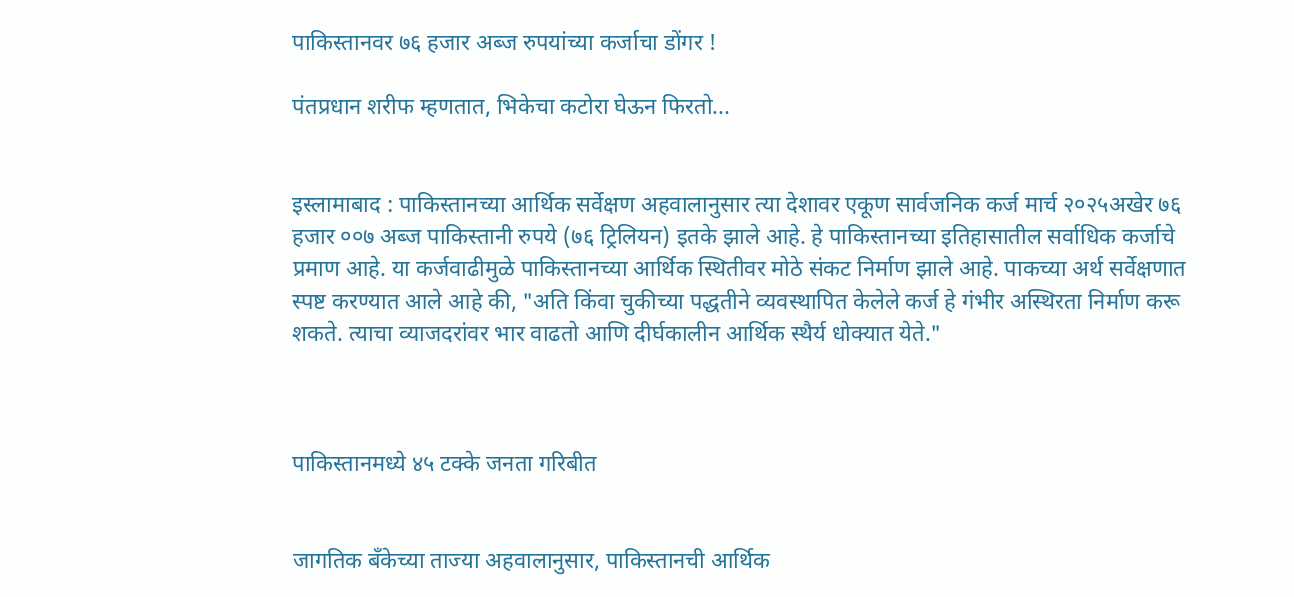पाकिस्तानवर ७६ हजार अब्ज रुपयांच्या कर्जाचा डोंगर !

पंतप्रधान शरीफ म्हणतात, भिकेचा कटोरा घेऊन फिरतो...


इस्लामाबाद : पाकिस्तानच्या आर्थिक सर्वेक्षण अहवालानुसार त्या देशावर एकूण सार्वजनिक कर्ज मार्च २०२५अखेर ७६ हजार ००७ अब्ज पाकिस्तानी रुपये (७६ ट्रिलियन) इतके झाले आहे. हे पाकिस्तानच्या इतिहासातील सर्वाधिक कर्जाचे प्रमाण आहे. या कर्जवाढीमुळे पाकिस्तानच्या आर्थिक स्थितीवर मोठे संकट निर्माण झाले आहे. पाकच्या अर्थ सर्वेक्षणात स्पष्ट करण्यात आले आहे की, "अति किंवा चुकीच्या पद्धतीने व्यवस्थापित केलेले कर्ज हे गंभीर अस्थिरता निर्माण करू शकते. त्याचा व्याजदरांवर भार वाढतो आणि दीर्घकालीन आर्थिक स्थैर्य धोक्यात येते."



पाकिस्तानमध्ये ४५ टक्के जनता गरिबीत


जागतिक बँकेच्या ताज्या अहवालानुसार, पाकिस्तानची आर्थिक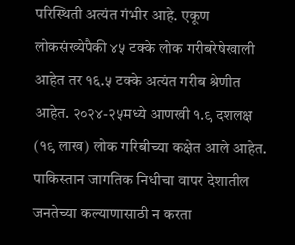परिस्थिती अत्यंत गंभीर आहे. एकूण लोकसंख्येपैकी ४५ टक्के लोक गरीबरेषेखाली आहेत तर १६.५ टक्के अत्यंत गरीब श्रेणीत आहेत. २०२४-२५मध्ये आणखी १.९ दशलक्ष (१९ लाख) लोक गरिबीच्या कक्षेत आले आहेत.
पाकिस्तान जागतिक निधीचा वापर देशातील जनतेच्या कल्याणासाठी न करता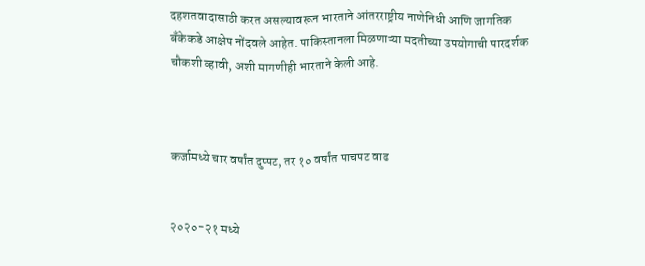दहशतवादासाठी करत असल्यावरून भारताने आंतरराष्ट्रीय नाणेनिधी आणि जागतिक बँकेकडे आक्षेप नोंदवले आहेत. पाकिस्तानला मिळणाऱ्या मदतीच्या उपयोगाची पारदर्शक चौकशी व्हावी, अशी मागणीही भारताने केली आहे.



कर्जामध्ये चार वर्षांत दुप्पट, तर १० वर्षांत पाचपट वाढ


२०२०-२१ मध्ये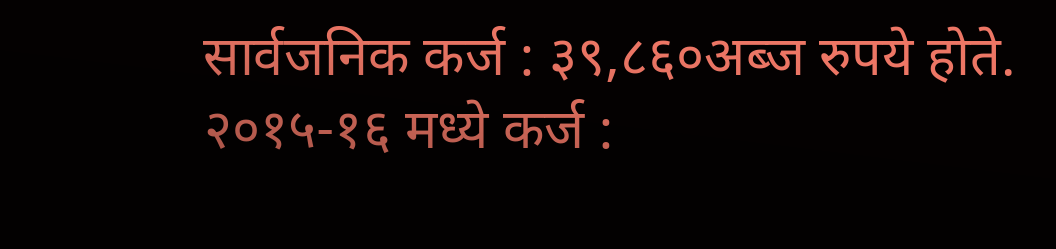सार्वजनिक कर्ज : ३९,८६०अब्ज रुपये होते.
२०१५-१६ मध्ये कर्ज :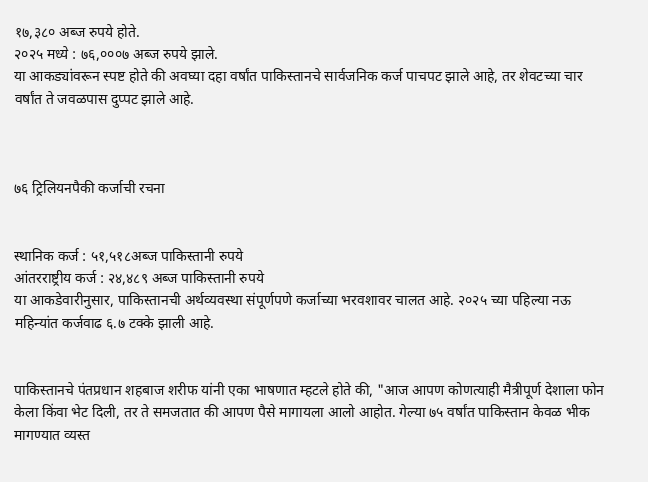१७,३८० अब्ज रुपये होते.
२०२५ मध्ये : ७६,०००७ अब्ज रुपये झाले.
या आकड्यांवरून स्पष्ट होते की अवघ्या दहा वर्षांत पाकिस्तानचे सार्वजनिक कर्ज पाचपट झाले आहे, तर शेवटच्या चार
वर्षांत ते जवळपास दुप्पट झाले आहे.



७६ ट्रिलियनपैकी कर्जाची रचना


स्थानिक कर्ज : ५१,५१८अब्ज पाकिस्तानी रुपये
आंतरराष्ट्रीय कर्ज : २४,४८९ अब्ज पाकिस्तानी रुपये
या आकडेवारीनुसार, पाकिस्तानची अर्थव्यवस्था संपूर्णपणे कर्जाच्या भरवशावर चालत आहे. २०२५ च्या पहिल्या नऊ महिन्यांत कर्जवाढ ६.७ टक्के झाली आहे.


पाकिस्तानचे पंतप्रधान शहबाज शरीफ यांनी एका भाषणात म्हटले होते की, "आज आपण कोणत्याही मैत्रीपूर्ण देशाला फोन केला किंवा भेट दिली, तर ते समजतात की आपण पैसे मागायला आलो आहोत. गेल्या ७५ वर्षांत पाकिस्तान केवळ भीक मागण्यात व्यस्त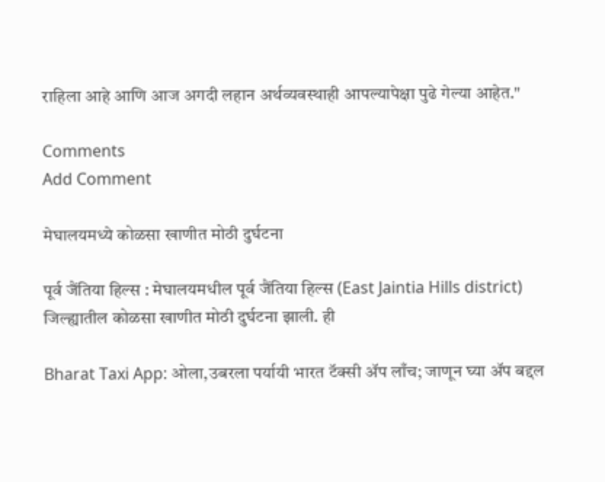राहिला आहे आणि आज अगदी लहान अर्थव्यवस्थाही आपल्यापेक्षा पुढे गेल्या आहेत."

Comments
Add Comment

मेघालयमध्ये कोळसा खाणीत मोठी दुर्घटना

पूर्व जैंतिया हिल्स : मेघालयमधील पूर्व जैंतिया हिल्स (East Jaintia Hills district) जिल्ह्यातील कोळसा खाणीत मोठी दुर्घटना झाली. ही

Bharat Taxi App: ओला,उबरला पर्यायी भारत टॅक्सी ॲप लाँच; जाणून घ्या ॲप बद्दल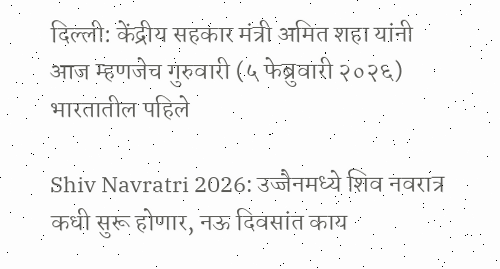दिल्ली: केंद्रीय सहकार मंत्री अमित शहा यांनी आज म्हणजेच गुरुवारी (५ फेब्रुवारी २०२६) भारतातील पहिले

Shiv Navratri 2026: उज्जैनमध्ये शिव नवरात्र कधी सुरू होणार, नऊ दिवसांत काय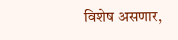विशेष असणार,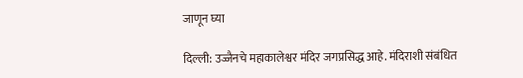जाणून घ्या

दिल्ली: उज्जैनचे महाकालेश्वर मंदिर जगप्रसिद्ध आहे. मंदिराशी संबंधित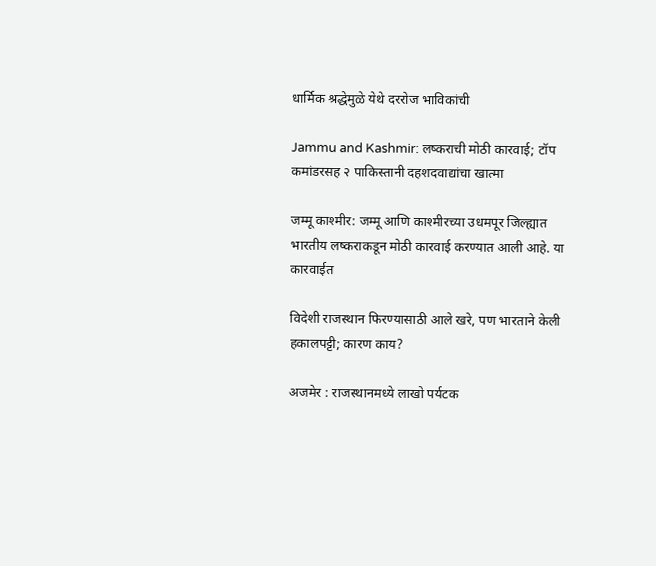धार्मिक श्रद्धेमुळे येथे दररोज भाविकांची

Jammu and Kashmir: लष्कराची मोठी कारवाई; टॉप कमांडरसह २ पाकिस्तानी दहशदवाद्यांचा खात्मा

जम्मू काश्मीर: जम्मू आणि काश्मीरच्या उधमपूर जिल्ह्यात भारतीय लष्कराकडून मोठी कारवाई करण्यात आली आहे. या कारवाईत

विदेशी राजस्थान फिरण्यासाठी आले खरे, पण भारताने केली हकालपट्टी; कारण काय?

अजमेर : राजस्थानमध्ये लाखो पर्यटक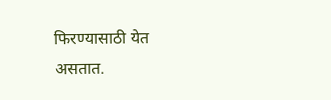फिरण्यासाठी येत असतात.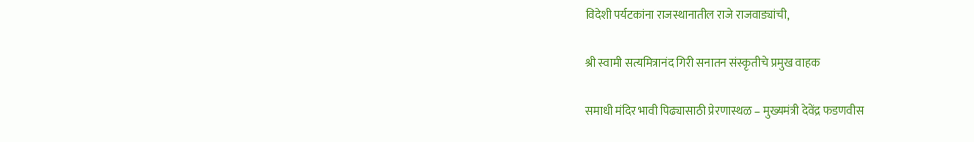विदेशी पर्यटकांना राजस्थानातील राजे राजवाड्यांची,

श्री स्वामी सत्यमित्रानंद गिरी सनातन संस्कृतीचे प्रमुख वाहक

समाधी मंदिर भावी पिढ्यासाठी प्रेरणास्थळ – मुख्यमंत्री देवेंद्र फडणवीस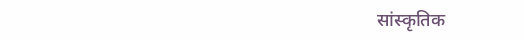सांस्कृतिक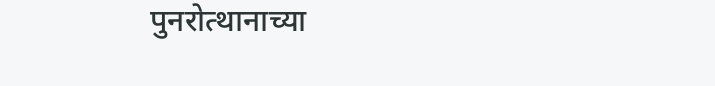पुनरोत्थानाच्या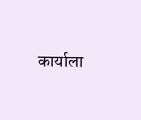कार्याला